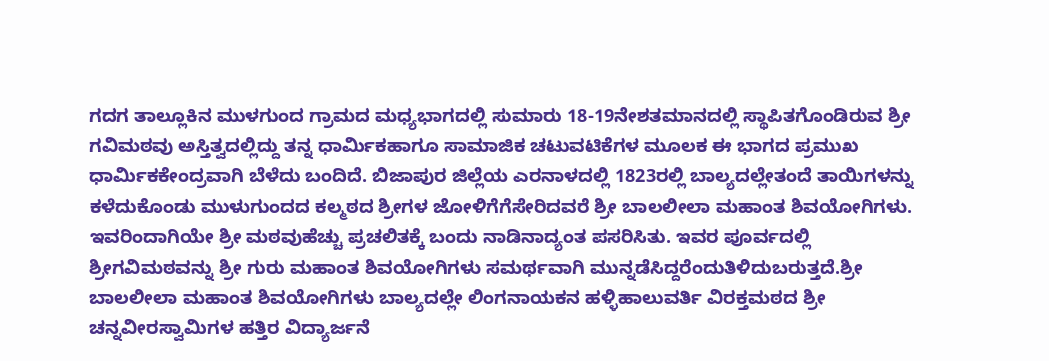ಗದಗ ತಾಲ್ಲೂಕಿನ ಮುಳಗುಂದ ಗ್ರಾಮದ ಮಧ್ಯಭಾಗದಲ್ಲಿ ಸುಮಾರು 18-19ನೇಶತಮಾನದಲ್ಲಿ ಸ್ಥಾಪಿತಗೊಂಡಿರುವ ಶ್ರೀ ಗವಿಮಠವು ಅಸ್ತಿತ್ವದಲ್ಲಿದ್ದು ತನ್ನ ಧಾರ್ಮಿಕಹಾಗೂ ಸಾಮಾಜಿಕ ಚಟುವಟಿಕೆಗಳ ಮೂಲಕ ಈ ಭಾಗದ ಪ್ರಮುಖ ಧಾರ್ಮಿಕಕೇಂದ್ರವಾಗಿ ಬೆಳೆದು ಬಂದಿದೆ. ಬಿಜಾಪುರ ಜಿಲ್ಲೆಯ ಎರನಾಳದಲ್ಲಿ 1823ರಲ್ಲಿ ಬಾಲ್ಯದಲ್ಲೇತಂದೆ ತಾಯಿಗಳನ್ನು ಕಳೆದುಕೊಂಡು ಮುಳುಗುಂದದ ಕಲ್ಮಠದ ಶ್ರೀಗಳ ಜೋಳಿಗೆಗೆಸೇರಿದವರೆ ಶ್ರೀ ಬಾಲಲೀಲಾ ಮಹಾಂತ ಶಿವಯೋಗಿಗಳು. ಇವರಿಂದಾಗಿಯೇ ಶ್ರೀ ಮಠವುಹೆಚ್ಚು ಪ್ರಚಲಿತಕ್ಕೆ ಬಂದು ನಾಡಿನಾದ್ಯಂತ ಪಸರಿಸಿತು. ಇವರ ಪೂರ್ವದಲ್ಲಿ ಶ್ರೀಗವಿಮಠವನ್ನು ಶ್ರೀ ಗುರು ಮಹಾಂತ ಶಿವಯೋಗಿಗಳು ಸಮರ್ಥವಾಗಿ ಮುನ್ನಡೆಸಿದ್ದರೆಂದುತಿಳಿದುಬರುತ್ತದೆ.ಶ್ರೀ ಬಾಲಲೀಲಾ ಮಹಾಂತ ಶಿವಯೋಗಿಗಳು ಬಾಲ್ಯದಲ್ಲೇ ಲಿಂಗನಾಯಕನ ಹಳ್ಳಿಹಾಲುವರ್ತಿ ವಿರಕ್ತಮಠದ ಶ್ರೀ ಚನ್ನವೀರಸ್ವಾಮಿಗಳ ಹತ್ತಿರ ವಿದ್ಯಾರ್ಜನೆ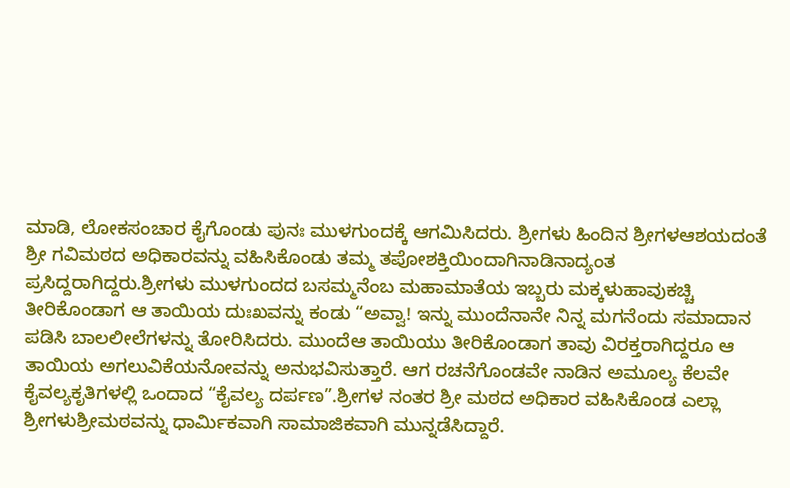ಮಾಡಿ, ಲೋಕಸಂಚಾರ ಕೈಗೊಂಡು ಪುನಃ ಮುಳಗುಂದಕ್ಕೆ ಆಗಮಿಸಿದರು. ಶ್ರೀಗಳು ಹಿಂದಿನ ಶ್ರೀಗಳಆಶಯದಂತೆ ಶ್ರೀ ಗವಿಮಠದ ಅಧಿಕಾರವನ್ನು ವಹಿಸಿಕೊಂಡು ತಮ್ಮ ತಪೋಶಕ್ತಿಯಿಂದಾಗಿನಾಡಿನಾದ್ಯಂತ ಪ್ರಸಿದ್ದರಾಗಿದ್ದರು.ಶ್ರೀಗಳು ಮುಳಗುಂದದ ಬಸಮ್ಮನೆಂಬ ಮಹಾಮಾತೆಯ ಇಬ್ಬರು ಮಕ್ಕಳುಹಾವುಕಚ್ಚಿ ತೀರಿಕೊಂಡಾಗ ಆ ತಾಯಿಯ ದುಃಖವನ್ನು ಕಂಡು “ಅವ್ವಾ! ಇನ್ನು ಮುಂದೆನಾನೇ ನಿನ್ನ ಮಗನೆಂದು ಸಮಾದಾನ ಪಡಿಸಿ ಬಾಲಲೀಲೆಗಳನ್ನು ತೋರಿಸಿದರು. ಮುಂದೆಆ ತಾಯಿಯು ತೀರಿಕೊಂಡಾಗ ತಾವು ವಿರಕ್ತರಾಗಿದ್ದರೂ ಆ ತಾಯಿಯ ಅಗಲುವಿಕೆಯನೋವನ್ನು ಅನುಭವಿಸುತ್ತಾರೆ. ಆಗ ರಚನೆಗೊಂಡವೇ ನಾಡಿನ ಅಮೂಲ್ಯ ಕೆಲವೇ ಕೈವಲ್ಯಕೃತಿಗಳಲ್ಲಿ ಒಂದಾದ “ಕೈವಲ್ಯ ದರ್ಪಣ”.ಶ್ರೀಗಳ ನಂತರ ಶ್ರೀ ಮಠದ ಅಧಿಕಾರ ವಹಿಸಿಕೊಂಡ ಎಲ್ಲಾ ಶ್ರೀಗಳುಶ್ರೀಮಠವನ್ನು ಧಾರ್ಮಿಕವಾಗಿ ಸಾಮಾಜಿಕವಾಗಿ ಮುನ್ನಡೆಸಿದ್ದಾರೆ.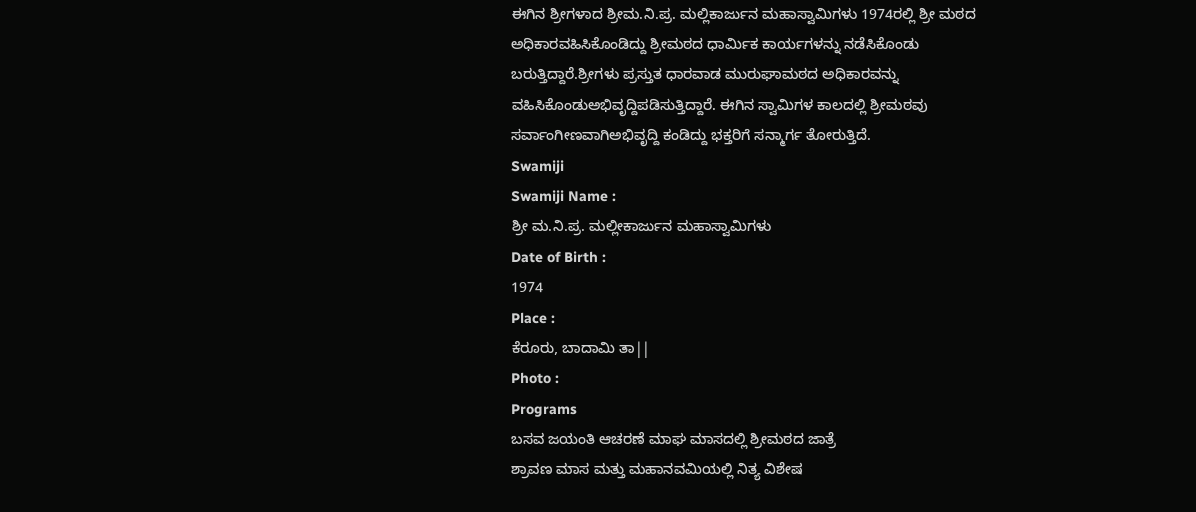ಈಗಿನ ಶ್ರೀಗಳಾದ ಶ್ರೀಮ.ನಿ.ಪ್ರ. ಮಲ್ಲಿಕಾರ್ಜುನ ಮಹಾಸ್ವಾಮಿಗಳು 1974ರಲ್ಲಿ ಶ್ರೀ ಮಠದ ಅಧಿಕಾರವಹಿಸಿಕೊಂಡಿದ್ದು ಶ್ರೀಮಠದ ಧಾರ್ಮಿಕ ಕಾರ್ಯಗಳನ್ನು ನಡೆಸಿಕೊಂಡು ಬರುತ್ತಿದ್ದಾರೆ.ಶ್ರೀಗಳು ಪ್ರಸ್ತುತ ಧಾರವಾಡ ಮುರುಘಾಮಠದ ಅಧಿಕಾರವನ್ನು ವಹಿಸಿಕೊಂಡುಅಭಿವೃದ್ದಿಪಡಿಸುತ್ತಿದ್ದಾರೆ. ಈಗಿನ ಸ್ವಾಮಿಗಳ ಕಾಲದಲ್ಲಿ ಶ್ರೀಮಠವು ಸರ್ವಾಂಗೀಣವಾಗಿಅಭಿವೃದ್ದಿ ಕಂಡಿದ್ದು ಭಕ್ತರಿಗೆ ಸನ್ಮಾರ್ಗ ತೋರುತ್ತಿದೆ.
Swamiji
Swamiji Name :
ಶ್ರೀ ಮ.ನಿ.ಪ್ರ. ಮಲ್ಲೀಕಾರ್ಜುನ ಮಹಾಸ್ವಾಮಿಗಳು
Date of Birth :
1974
Place :
ಕೆರೂರು, ಬಾದಾಮಿ ತಾ||
Photo :
Programs
ಬಸವ ಜಯಂತಿ ಆಚರಣೆ ಮಾಘ ಮಾಸದಲ್ಲಿ ಶ್ರೀಮಠದ ಜಾತ್ರೆ
ಶ್ರಾವಣ ಮಾಸ ಮತ್ತು ಮಹಾನವಮಿಯಲ್ಲಿ ನಿತ್ಯ ವಿಶೇಷ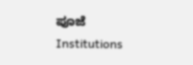ಪೂಜೆ
Institutions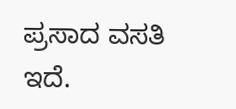ಪ್ರಸಾದ ವಸತಿ ಇದೆ.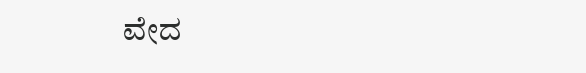ವೇದ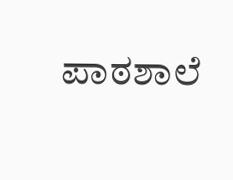ಪಾಠಶಾಲೆ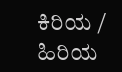ಕಿರಿಯ / ಹಿರಿಯ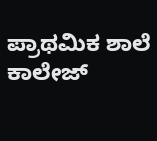ಪ್ರಾಥಮಿಕ ಶಾಲೆ
ಕಾಲೇಜ್